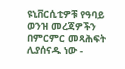ዩኒቨርሲቲዎቹ የዓባይ ወንዝ መረጃዎችን በምርምር መጻሕፍት ሊያሰናዱ ነው -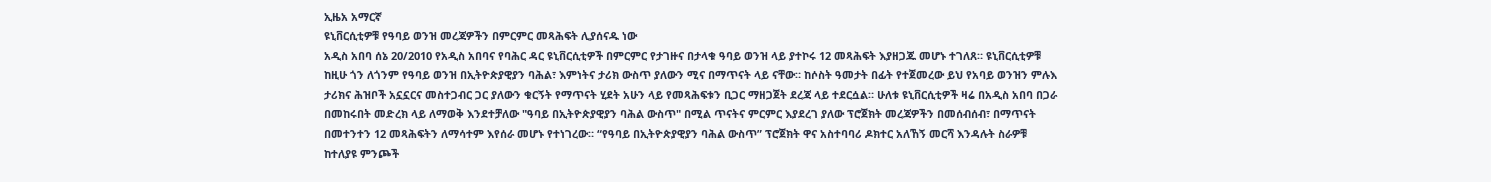ኢዜአ አማርኛ
ዩኒቨርሲቲዎቹ የዓባይ ወንዝ መረጃዎችን በምርምር መጻሕፍት ሊያሰናዱ ነው
አዲስ አበባ ሰኔ 20/2010 የአዲስ አበባና የባሕር ዳር ዩኒቨርሲቲዎች በምርምር የታገዙና በታላቁ ዓባይ ወንዝ ላይ ያተኮሩ 12 መጻሕፍት እያዘጋጁ መሆኑ ተገለጸ። ዩኒቨርሲቲዎቹ ከዚሁ ጎን ለጎንም የዓባይ ወንዝ በኢትዮጵያዊያን ባሕል፣ እምነትና ታሪክ ውስጥ ያለውን ሚና በማጥናት ላይ ናቸው። ከሶስት ዓመታት በፊት የተጀመረው ይህ የአባይ ወንዝን ምሉእ ታሪክና ሕዝቦች አኗኗርና መስተጋብር ጋር ያለውን ቁርኝት የማጥናት ሂደት አሁን ላይ የመጻሕፍቱን ቢጋር ማዘጋጀት ደረጃ ላይ ተደርሷል። ሁለቱ ዩኒቨርሲቲዎች ዛሬ በአዲስ አበባ በጋራ በመከሩበት መድረክ ላይ ለማወቅ እንደተቻለው "ዓባይ በኢትዮጵያዊያን ባሕል ውስጥ" በሚል ጥናትና ምርምር እያደረገ ያለው ፕሮጀክት መረጃዎችን በመሰብሰብ፣ በማጥናት በመተንተን 12 መጻሕፍትን ለማሳተም እየሰራ መሆኑ የተነገረው። “የዓባይ በኢትዮጵያዊያን ባሕል ውስጥ” ፕሮጀክት ዋና አስተባባሪ ዶክተር አለኸኝ መርሻ እንዳሉት ስራዎቹ ከተለያዩ ምንጮች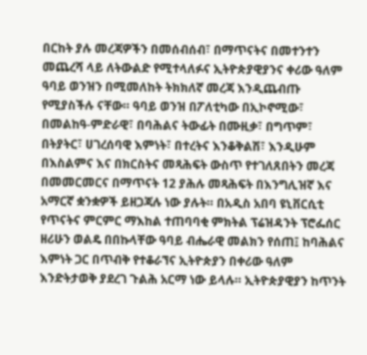በርከት ያሉ መረጃዎችን በመሰብሰብ፣ በማጥናትና በመተንተን መጨረሻ ላይ ለትውልድ የሚተላለፉና ኢትዮጵያዊያንና ቀሪው ዓለም ዓባይ ወንዝን በሚመለከት ትክክለኛ መረጃ እንዲጨብጡ የሚያስችሉ ናቸው። ዓባይ ወንዝ በፖለቲካው በኢኮኖሚው፣ በመልከዓ-ምድራዊ፣ በባሕልና ትውፊት በሙዚቃ፣ በግጥም፣ በትያትር፣ ሀገረሰባዊ እምነት፣ በተረትና እንቆቅልሽ፣ እንዲሁም በእስልምና እና በክርስትና መጻሕፍት ውስጥ የተገለጸበትን መረጃ በመመርመርና በማጥናት 12 ያሕሉ መጻሕፍት በእንግሊዝኛ እና አማርኛ ቋንቋዎች ይዘጋጃሉ ነው ያሉት። በአዲስ አበባ ዩኒቨርሲቲ የጥናትና ምርምር ማእከል ተጠባባቂ ምክትል ፕሬዝዳንት ፕሮፌሰር ዘሪሁን ወልዴ በበኩላቸው ዓባይ ብሔራዊ መልክን የሰጠ፤ ከባሕልና እምነት ጋር በጥብቅ የተቆራኘና ኢትዮጵያን በቀሪው ዓለም እንድትታወቅ ያደረገ ጉልሕ አርማ ነው ይላሉ። ኢትዮጵያዊያን ከጥንት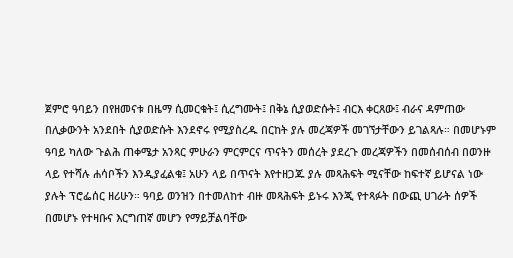ጀምሮ ዓባይን በየዘመናቱ በዜማ ሲመርቁት፤ ሲረግሙት፤ በቅኔ ሲያወድሱት፤ ብርእ ቀርጸው፤ ብራና ዳምጠው በሊቃውንት አንደበት ሲያወድሱት እንደኖሩ የሚያስረዱ በርከት ያሉ መረጃዎች መገኘታቸውን ይገልጻሉ። በመሆኑም ዓባይ ካለው ጉልሕ ጠቀሜታ አንጻር ምሁራን ምርምርና ጥናትን መሰረት ያደረጉ መረጃዎችን በመሰብሰብ በወንዙ ላይ የተሻሉ ሐሳቦችን እንዲያፈልቁ፤ አሁን ላይ በጥናት እየተዘጋጁ ያሉ መጻሕፍት ሚናቸው ከፍተኛ ይሆናል ነው ያሉት ፕሮፌሰር ዘሪሁን። ዓባይ ወንዝን በተመለከተ ብዙ መጻሕፍት ይኑሩ እንጂ የተጻፉት በውጪ ሀገራት ሰዎች በመሆኑ የተዛቡና እርግጠኛ መሆን የማይቻልባቸው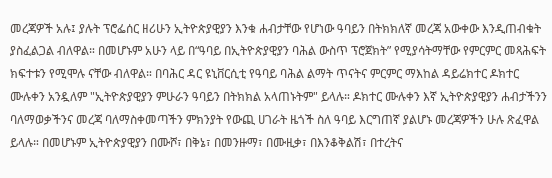መረጃዎች አሉ፤ ያሉት ፕሮፌሰር ዘሪሁን ኢትዮጵያዊያን እንቁ ሐብታቸው የሆነው ዓባይን በትክክለኛ መረጃ አውቀው እንዲጠብቁት ያስፈልጋል ብለዋል። በመሆኑም አሁን ላይ በ“ዓባይ በኢትዮጵያዊያን ባሕል ውስጥ ፕሮጀክት” የሚያሳትማቸው የምርምር መጻሕፍት ክፍተቱን የሚሞሉ ናቸው ብለዋል። በባሕር ዳር ዩኒቨርሲቲ የዓባይ ባሕል ልማት ጥናትና ምርምር ማእከል ዳይሬክተር ዶክተር ሙሉቀን አንዷለም "ኢትዮጵያዊያን ምሁራን ዓባይን በትክክል አላጠኑትም" ይላሉ። ዶክተር ሙሉቀን እኛ ኢትዮጵያዊያን ሐብታችንን ባለማወቃችንና መረጃ ባለማስቀመጣችን ምክንያት የውጪ ሀገራት ዜጎች ስለ ዓባይ እርግጠኛ ያልሆኑ መረጃዎችን ሁሉ ጽፈዋል ይላሉ። በመሆኑም ኢትዮጵያዊያን በሙሾ፣ በቅኔ፣ በመንዙማ፣ በሙዚቃ፣ በእንቆቅልሽ፣ በተረትና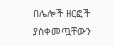በሌሎች ዘርፎች ያስቀመጧቸውን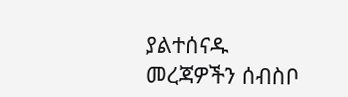ያልተሰናዱ መረጃዎችን ሰብስቦ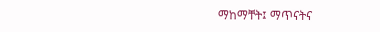ማከማቸት፤ ማጥናትና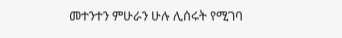መተንተን ምሁራን ሁሉ ሊሰሩት የሚገባ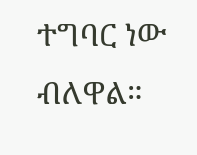ተግባር ነው ብለዋል።